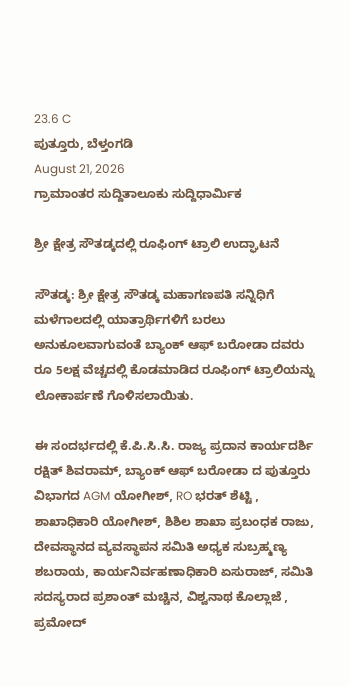23.6 C
ಪುತ್ತೂರು, ಬೆಳ್ತಂಗಡಿ
August 21, 2026
ಗ್ರಾಮಾಂತರ ಸುದ್ದಿತಾಲೂಕು ಸುದ್ದಿಧಾರ್ಮಿಕ

ಶ್ರೀ ಕ್ಷೇತ್ರ ಸೌತಡ್ಕದಲ್ಲಿ ರೂಫಿಂಗ್ ಟ್ರಾಲಿ ಉದ್ಘಾಟನೆ

ಸೌತಡ್ಕ: ಶ್ರೀ ಕ್ಷೇತ್ರ ಸೌತಡ್ಕ ಮಹಾಗಣಪತಿ ಸನ್ನಿಧಿಗೆ ಮಳೆಗಾಲದಲ್ಲಿ ಯಾತ್ರಾರ್ಥಿಗಳಿಗೆ ಬರಲು ಅನುಕೂಲವಾಗುವಂತೆ ಬ್ಯಾಂಕ್ ಆಫ್ ಬರೋಡಾ ದವರು ರೂ 5ಲಕ್ಷ ವೆಚ್ಚದಲ್ಲಿ ಕೊಡಮಾಡಿದ ರೂಫಿಂಗ್ ಟ್ರಾಲಿಯನ್ನು ಲೋಕಾರ್ಪಣೆ ಗೊಳಿಸಲಾಯಿತು.

ಈ ಸಂದರ್ಭದಲ್ಲಿ ಕೆ.ಪಿ.ಸಿ.ಸಿ. ರಾಜ್ಯ ಪ್ರದಾನ ಕಾರ್ಯದರ್ಶಿ ರಕ್ಷಿತ್ ಶಿವರಾಮ್, ಬ್ಯಾಂಕ್ ಆಫ್ ಬರೋಡಾ ದ ಪುತ್ತೂರು ವಿಭಾಗದ AGM ಯೋಗೀಶ್, RO ಭರತ್ ಶೆಟ್ಟಿ , ಶಾಖಾಧಿಕಾರಿ ಯೋಗೀಶ್, ಶಿಶಿಲ ಶಾಖಾ ಪ್ರಬಂಧಕ ರಾಜು, ದೇವಸ್ಥಾನದ ವ್ಯವಸ್ಥಾಪನ ಸಮಿತಿ ಅಧ್ಯಕ ಸುಬ್ರಹ್ಮಣ್ಯ ಶಬರಾಯ, ಕಾರ್ಯನಿರ್ವಹಣಾಧಿಕಾರಿ ಏಸುರಾಜ್, ಸಮಿತಿ ಸದಸ್ಯರಾದ ಪ್ರಶಾಂತ್ ಮಚ್ಚಿನ, ವಿಶ್ವನಾಥ ಕೊಲ್ಲಾಜೆ , ಪ್ರಮೋದ್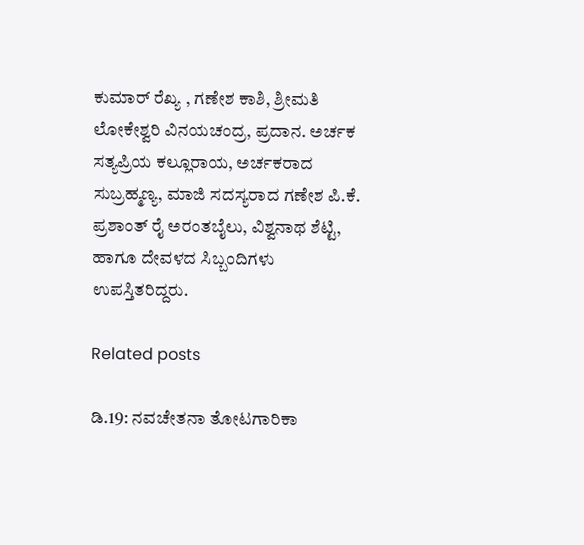ಕುಮಾರ್ ರೆಖ್ಯ , ಗಣೇಶ ಕಾಶಿ, ಶ್ರೀಮತಿ ಲೋಕೇಶ್ವರಿ ವಿನಯಚಂದ್ರ, ಪ್ರದಾನ. ಅರ್ಚಕ ಸತ್ಯಪ್ರಿಯ ಕಲ್ಲೂರಾಯ, ಅರ್ಚಕರಾದ ಸುಬ್ರಹ್ಮಣ್ಯ, ಮಾಜಿ ಸದಸ್ಯರಾದ ಗಣೇಶ ಪಿ.ಕೆ. ಪ್ರಶಾಂತ್ ರೈ ಅರಂತಬೈಲು, ವಿಶ್ವನಾಥ ಶೆಟ್ಟಿ, ಹಾಗೂ ದೇವಳದ ಸಿಬ್ಬಂದಿಗಳು ಉಪಸ್ತಿತರಿದ್ದರು.

Related posts

ಡಿ.19: ನವಚೇತನಾ ತೋಟಗಾರಿಕಾ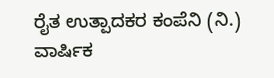ರೈತ ಉತ್ಪಾದಕರ ಕಂಪೆನಿ (ನಿ.) ವಾರ್ಷಿಕ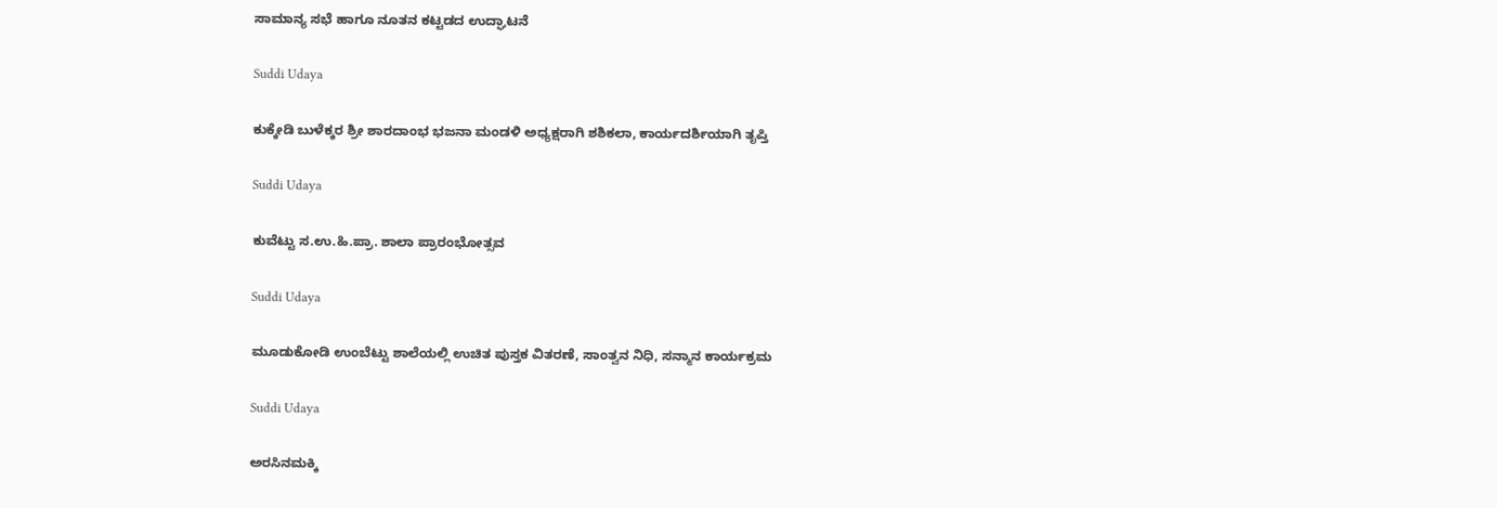ಸಾಮಾನ್ಯ ಸಭೆ ಹಾಗೂ ನೂತನ ಕಟ್ಟಡದ ಉದ್ಘಾಟನೆ

Suddi Udaya

ಕುಕ್ಕೇಡಿ ಬುಳೆಕ್ಕರ ಶ್ರೀ ಶಾರದಾಂಭ ಭಜನಾ ಮಂಡಳಿ ಅಧ್ಯಕ್ಷರಾಗಿ ಶಶಿಕಲಾ, ಕಾರ್ಯದರ್ಶಿಯಾಗಿ ತೃಪ್ತಿ

Suddi Udaya

ಕುವೆಟ್ಟು ಸ.ಉ.ಹಿ.ಪ್ರಾ. ಶಾಲಾ ಪ್ರಾರಂಭೋತ್ಸವ

Suddi Udaya

ಮೂಡುಕೋಡಿ ಉಂಬೆಟ್ಟು ಶಾಲೆಯಲ್ಲಿ ಉಚಿತ ಪುಸ್ತಕ ವಿತರಣೆ, ಸಾಂತ್ವನ ನಿಧಿ, ಸನ್ಮಾನ ಕಾರ್ಯಕ್ರಮ

Suddi Udaya

ಅರಸಿನಮಕ್ಕಿ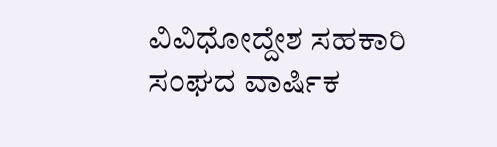ವಿವಿಧೋದ್ದೇಶ ಸಹಕಾರಿ ಸಂಘದ ವಾರ್ಷಿಕ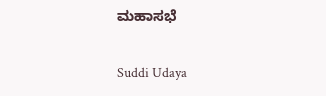ಮಹಾಸಭೆ

Suddi Udaya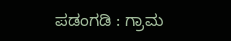ಪಡಂಗಡಿ : ಗ್ರಾಮ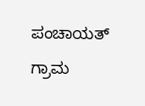ಪಂಚಾಯತ್ ಗ್ರಾಮ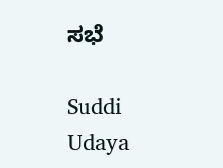ಸಭೆ

Suddi Udaya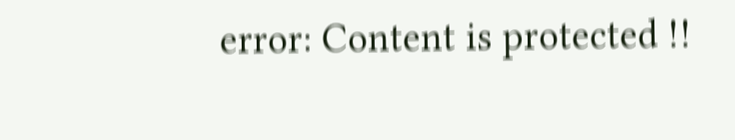error: Content is protected !!